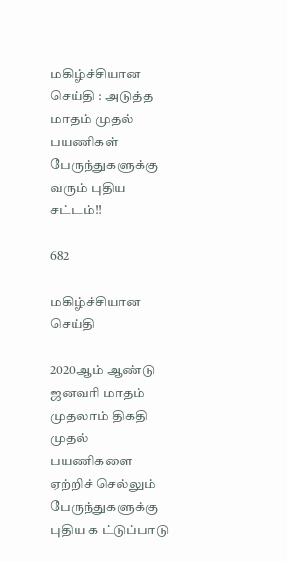மகிழ்ச்சியான செய்தி : அடுத்த மாதம் முதல் பயணிகள் பேருந்துகளுக்கு வரும் புதிய சட்டம்!!

682

மகிழ்ச்சியான செய்தி

2020ஆம் ஆண்டு ஜனவரி மாதம் முதலாம் திகதி முதல் பயணிகளை ஏற்றிச் செல்லும் பேருந்துகளுக்கு புதிய க ட்டுப்பாடு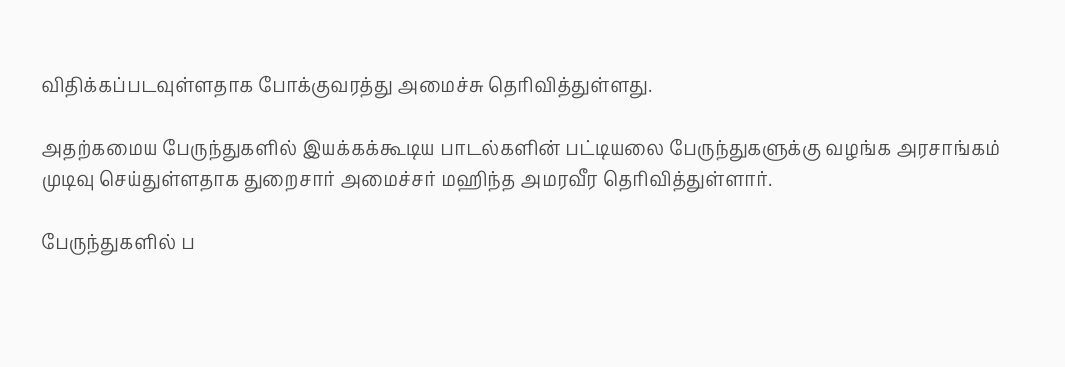விதிக்கப்படவுள்ளதாக போக்குவரத்து அமைச்சு தெரிவித்துள்ளது.

அதற்கமைய பேருந்துகளில் இயக்கக்கூடிய பாடல்களின் பட்டியலை பேருந்துகளுக்கு வழங்க அரசாங்கம் முடிவு செய்துள்ளதாக துறைசார் அமைச்சர் மஹிந்த அமரவீர தெரிவித்துள்ளார்.

பேருந்துகளில் ப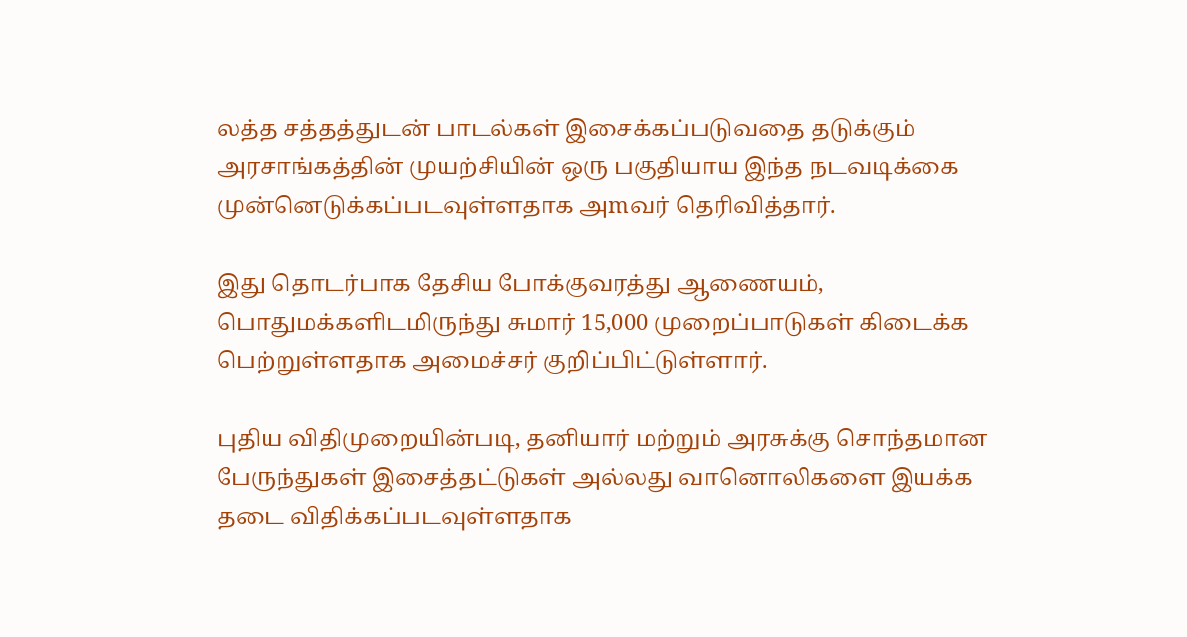லத்த சத்தத்துடன் பாடல்கள் இசைக்கப்படுவதை தடுக்கும் அரசாங்கத்தின் முயற்சியின் ஒரு பகுதியாய இந்த நடவடிக்கை முன்னெடுக்கப்படவுள்ளதாக அmவர் தெரிவித்தார்.

இது தொடர்பாக தேசிய போக்குவரத்து ஆணையம், பொதுமக்களிடமிருந்து சுமார் 15,000 முறைப்பாடுகள் கிடைக்க பெற்றுள்ளதாக அமைச்சர் குறிப்பிட்டுள்ளார்.

புதிய விதிமுறையின்படி, தனியார் மற்றும் அரசுக்கு சொந்தமான பேருந்துகள் இசைத்தட்டுகள் அல்லது வானொலிகளை இயக்க தடை விதிக்கப்படவுள்ளதாக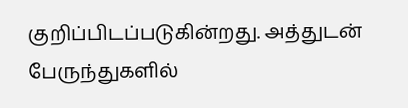குறிப்பிடப்படுகின்றது. அத்துடன் பேருந்துகளில்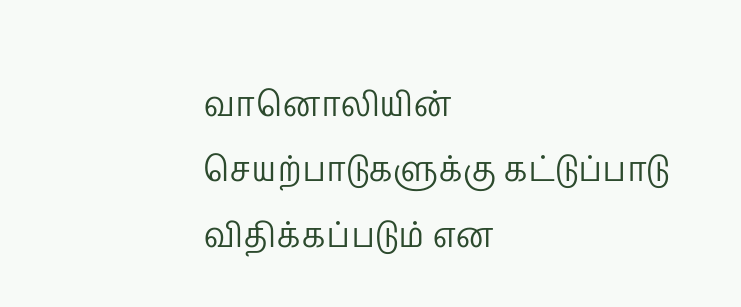வானொலியின் செயற்பாடுகளுக்கு கட்டுப்பாடு விதிக்கப்படும் என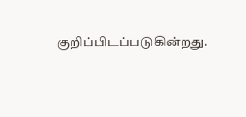குறிப்பிடப்படுகின்றது.